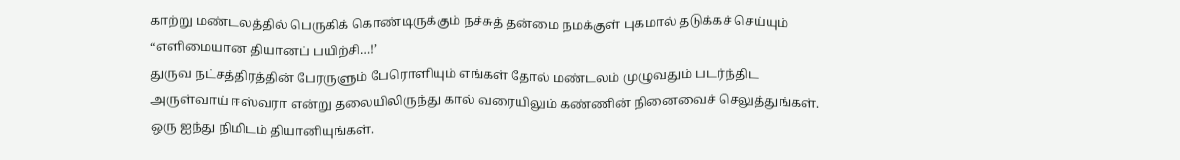காற்று மண்டலத்தில் பெருகிக் கொண்டிருக்கும் நச்சுத் தன்மை நமக்குள் புகமால் தடுக்கச் செய்யும் “எளிமையான தியானப் பயிற்சி…!’
துருவ நட்சத்திரத்தின் பேரருளும் பேரொளியும் எங்கள் தோல் மண்டலம் முழுவதும் படர்ந்திட அருள்வாய் ஈஸ்வரா என்று தலையிலிருந்து கால் வரையிலும் கண்ணின் நினைவைச் செலுத்துங்கள். ஒரு ஐந்து நிமிடம் தியானியுங்கள்.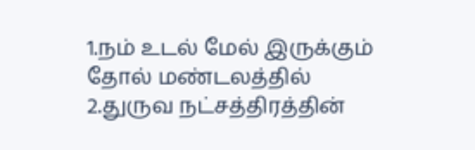1.நம் உடல் மேல் இருக்கும் தோல் மண்டலத்தில்
2.துருவ நட்சத்திரத்தின்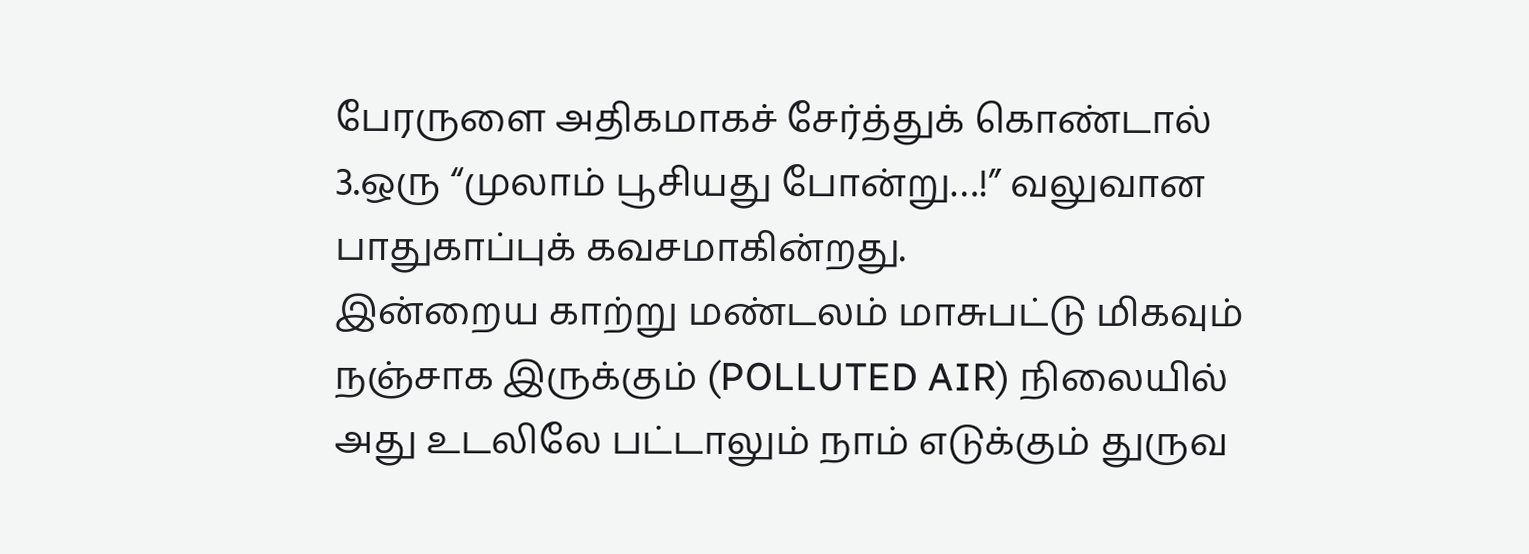பேரருளை அதிகமாகச் சேர்த்துக் கொண்டால்
3.ஒரு “முலாம் பூசியது போன்று…!” வலுவான பாதுகாப்புக் கவசமாகின்றது.
இன்றைய காற்று மண்டலம் மாசுபட்டு மிகவும் நஞ்சாக இருக்கும் (POLLUTED AIR) நிலையில் அது உடலிலே பட்டாலும் நாம் எடுக்கும் துருவ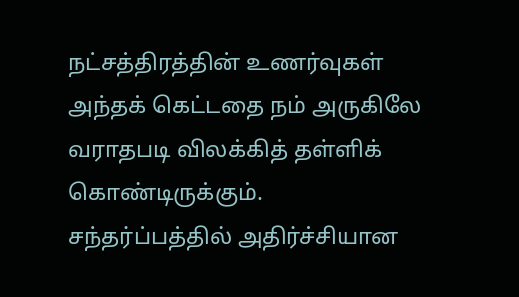நட்சத்திரத்தின் உணர்வுகள் அந்தக் கெட்டதை நம் அருகிலே வராதபடி விலக்கித் தள்ளிக் கொண்டிருக்கும்.
சந்தர்ப்பத்தில் அதிர்ச்சியான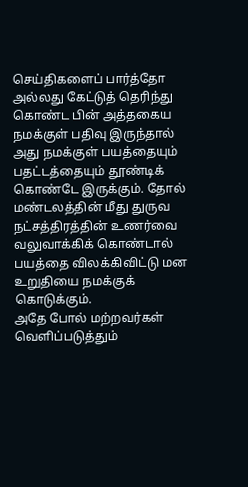செய்திகளைப் பார்த்தோ அல்லது கேட்டுத் தெரிந்து கொண்ட பின் அத்தகைய நமக்குள் பதிவு இருந்தால் அது நமக்குள் பயத்தையும் பதட்டத்தையும் தூண்டிக் கொண்டே இருக்கும். தோல் மண்டலத்தின் மீது துருவ நட்சத்திரத்தின் உணர்வை வலுவாக்கிக் கொண்டால் பயத்தை விலக்கிவிட்டு மன உறுதியை நமக்குக் கொடுக்கும்.
அதே போல் மற்றவர்கள் வெளிப்படுத்தும்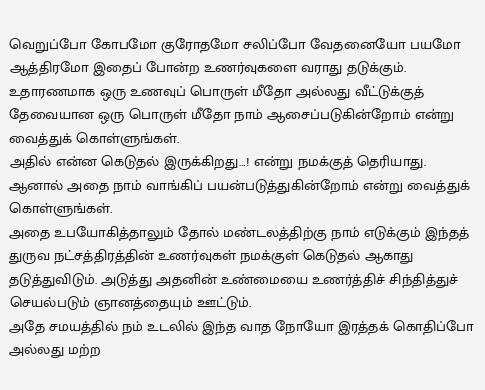வெறுப்போ கோபமோ குரோதமோ சலிப்போ வேதனையோ பயமோ ஆத்திரமோ இதைப் போன்ற உணர்வுகளை வராது தடுக்கும்.
உதாரணமாக ஒரு உணவுப் பொருள் மீதோ அல்லது வீட்டுக்குத் தேவையான ஒரு பொருள் மீதோ நாம் ஆசைப்படுகின்றோம் என்று வைத்துக் கொள்ளுங்கள்.
அதில் என்ன கெடுதல் இருக்கிறது…! என்று நமக்குத் தெரியாது. ஆனால் அதை நாம் வாங்கிப் பயன்படுத்துகின்றோம் என்று வைத்துக் கொள்ளுங்கள்.
அதை உபயோகித்தாலும் தோல் மண்டலத்திற்கு நாம் எடுக்கும் இந்தத் துருவ நட்சத்திரத்தின் உணர்வுகள் நமக்குள் கெடுதல் ஆகாது தடுத்துவிடும். அடுத்து அதனின் உண்மையை உணர்த்திச் சிந்தித்துச் செயல்படும் ஞானத்தையும் ஊட்டும்.
அதே சமயத்தில் நம் உடலில் இந்த வாத நோயோ இரத்தக் கொதிப்போ அல்லது மற்ற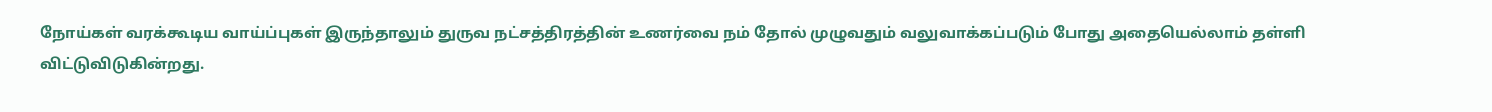நோய்கள் வரக்கூடிய வாய்ப்புகள் இருந்தாலும் துருவ நட்சத்திரத்தின் உணர்வை நம் தோல் முழுவதும் வலுவாக்கப்படும் போது அதையெல்லாம் தள்ளி விட்டுவிடுகின்றது.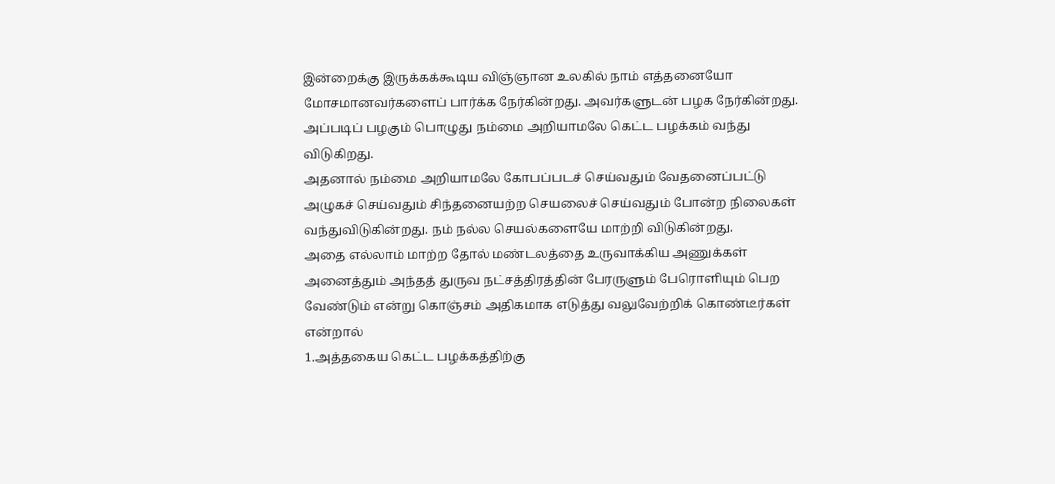இன்றைக்கு இருக்கக்கூடிய விஞ்ஞான உலகில் நாம் எத்தனையோ மோசமானவர்களைப் பார்க்க நேர்கின்றது. அவர்களுடன் பழக நேர்கின்றது. அப்படிப் பழகும் பொழுது நம்மை அறியாமலே கெட்ட பழக்கம் வந்து விடுகிறது.
அதனால் நம்மை அறியாமலே கோபப்படச் செய்வதும் வேதனைப்பட்டு அழுகச் செய்வதும் சிந்தனையற்ற செயலைச் செய்வதும் போன்ற நிலைகள் வந்துவிடுகின்றது. நம் நல்ல செயல்களையே மாற்றி விடுகின்றது.
அதை எல்லாம் மாற்ற தோல் மண்டலத்தை உருவாக்கிய அணுக்கள் அனைத்தும் அந்தத் துருவ நட்சத்திரத்தின் பேரருளும் பேரொளியும் பெற வேண்டும் என்று கொஞ்சம் அதிகமாக எடுத்து வலுவேற்றிக் கொண்டீர்கள் என்றால்
1.அத்தகைய கெட்ட பழக்கத்திற்கு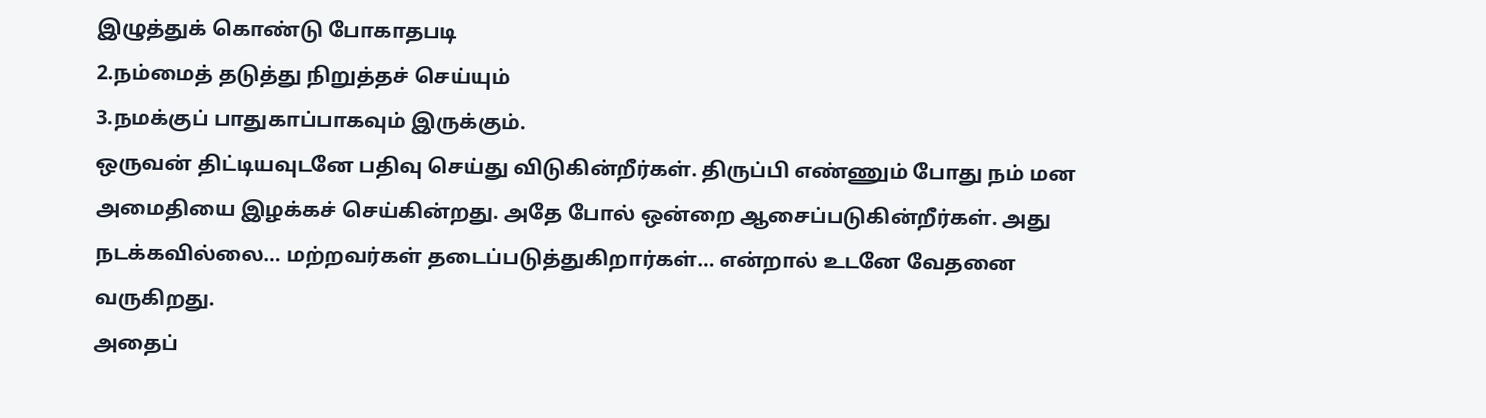இழுத்துக் கொண்டு போகாதபடி
2.நம்மைத் தடுத்து நிறுத்தச் செய்யும்
3.நமக்குப் பாதுகாப்பாகவும் இருக்கும்.
ஒருவன் திட்டியவுடனே பதிவு செய்து விடுகின்றீர்கள். திருப்பி எண்ணும் போது நம் மன அமைதியை இழக்கச் செய்கின்றது. அதே போல் ஒன்றை ஆசைப்படுகின்றீர்கள். அது நடக்கவில்லை… மற்றவர்கள் தடைப்படுத்துகிறார்கள்… என்றால் உடனே வேதனை வருகிறது.
அதைப்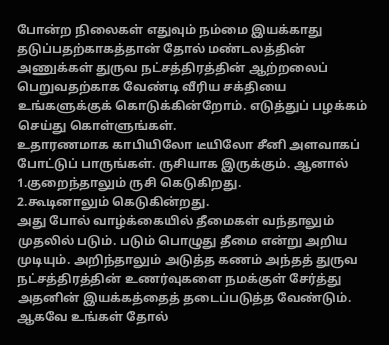போன்ற நிலைகள் எதுவும் நம்மை இயக்காது தடுப்பதற்காகத்தான் தோல் மண்டலத்தின் அணுக்கள் துருவ நட்சத்திரத்தின் ஆற்றலைப் பெறுவதற்காக வேண்டி வீரிய சக்தியை உங்களுக்குக் கொடுக்கின்றோம். எடுத்துப் பழக்கம் செய்து கொள்ளுங்கள்.
உதாரணமாக காபியிலோ டீயிலோ சீனி அளவாகப் போட்டுப் பாருங்கள். ருசியாக இருக்கும். ஆனால்
1.குறைந்தாலும் ருசி கெடுகிறது.
2.கூடினாலும் கெடுகின்றது.
அது போல் வாழ்க்கையில் தீமைகள் வந்தாலும் முதலில் படும். படும் பொழுது தீமை என்று அறிய முடியும். அறிந்தாலும் அடுத்த கணம் அந்தத் துருவ நட்சத்திரத்தின் உணர்வுகளை நமக்குள் சேர்த்து அதனின் இயக்கத்தைத் தடைப்படுத்த வேண்டும்.
ஆகவே உங்கள் தோல்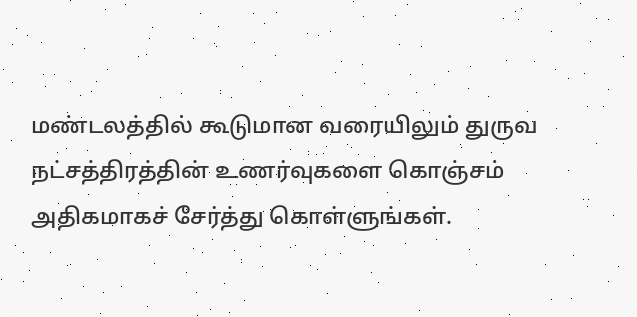மண்டலத்தில் கூடுமான வரையிலும் துருவ நட்சத்திரத்தின் உணர்வுகளை கொஞ்சம் அதிகமாகச் சேர்த்து கொள்ளுங்கள்.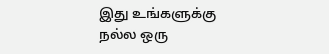இது உங்களுக்கு நல்ல ஒரு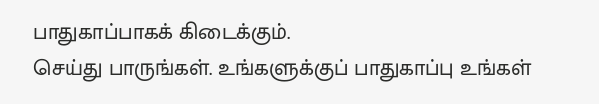பாதுகாப்பாகக் கிடைக்கும்.
செய்து பாருங்கள். உங்களுக்குப் பாதுகாப்பு உங்கள்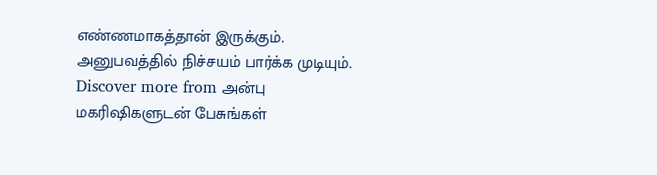எண்ணமாகத்தான் இருக்கும். அனுபவத்தில் நிச்சயம் பார்க்க முடியும்.
Discover more from அன்பு மகரிஷிகளுடன் பேசுங்கள்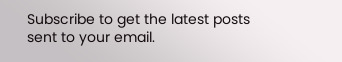Subscribe to get the latest posts sent to your email.